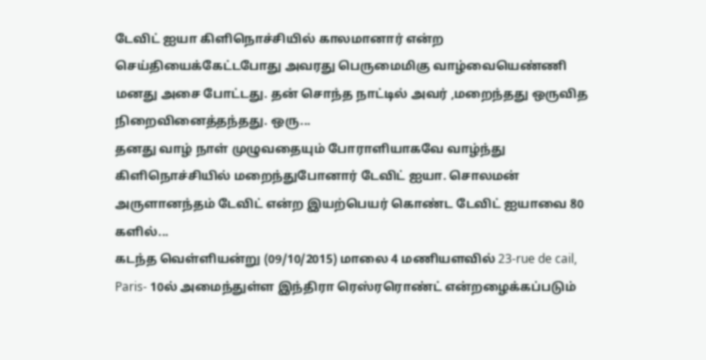டேவிட் ஐயா கிளிநொச்சியில் காலமானார் என்ற செய்தியைக்கேட்டபோது அவரது பெருமைமிகு வாழ்வையெண்ணி மனது அசை போட்டது. தன் சொந்த நாட்டில் அவர் ,மறைந்தது ஒருவித நிறைவினைத்தந்தது. ஒரு...
தனது வாழ் நாள் முழுவதையும் போராளியாகவே வாழ்ந்து கிளிநொச்சியில் மறைந்துபோனார் டேவிட் ஐயா. சொலமன் அருளானந்தம் டேவிட் என்ற இயற்பெயர் கொண்ட டேவிட் ஐயாவை 80 களில்...
கடந்த வெள்ளியன்று (09/10/2015) மாலை 4 மணியளவில் 23-rue de cail, Paris- 10ல் அமைந்துள்ள இந்திரா ரெஸ்ரரொண்ட் என்றழைக்கப்படும்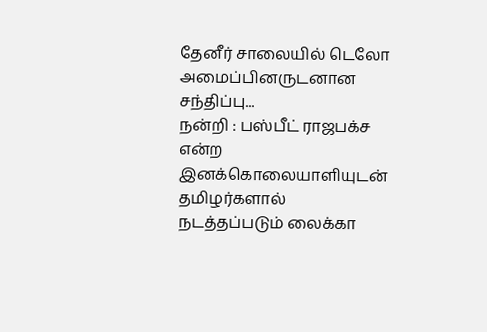தேனீர் சாலையில் டெலோ அமைப்பினருடனான சந்திப்பு...
நன்றி : பஸ்பீட் ராஜபக்ச என்ற இனக்கொலையாளியுடன் தமிழர்களால் நடத்தப்படும் லைக்கா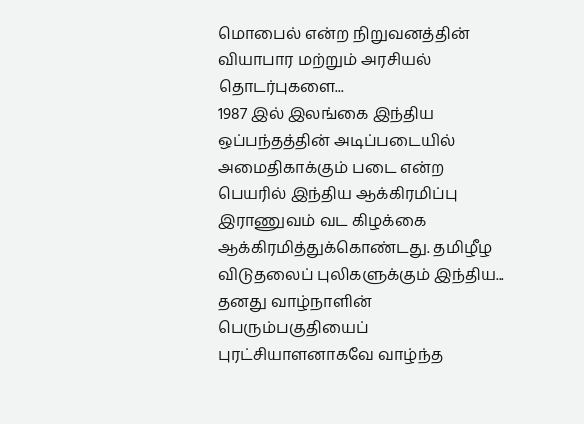மொபைல் என்ற நிறுவனத்தின் வியாபார மற்றும் அரசியல் தொடர்புகளை...
1987 இல் இலங்கை இந்திய ஒப்பந்தத்தின் அடிப்படையில் அமைதிகாக்கும் படை என்ற பெயரில் இந்திய ஆக்கிரமிப்பு இராணுவம் வட கிழக்கை ஆக்கிரமித்துக்கொண்டது. தமிழீழ விடுதலைப் புலிகளுக்கும் இந்திய...
தனது வாழ்நாளின் பெரும்பகுதியைப் புரட்சியாளனாகவே வாழ்ந்த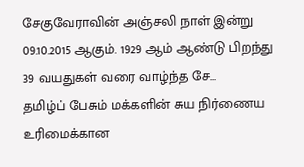சேகுவேராவின் அஞ்சலி நாள் இன்று 09.10.2015 ஆகும். 1929 ஆம் ஆண்டு பிறந்து 39 வயதுகள் வரை வாழ்ந்த சே...
தமிழ்ப் பேசும் மக்களின் சுய நிர்ணைய உரிமைக்கான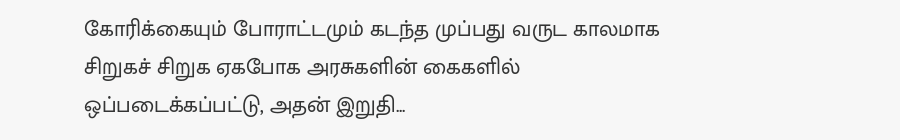கோரிக்கையும் போராட்டமும் கடந்த முப்பது வருட காலமாக சிறுகச் சிறுக ஏகபோக அரசுகளின் கைகளில் ஒப்படைக்கப்பட்டு, அதன் இறுதி...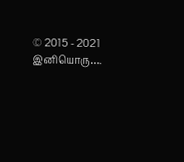© 2015 - 2021 இனியொரு….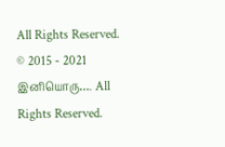All Rights Reserved.
© 2015 - 2021 இனியொரு…. All Rights Reserved.